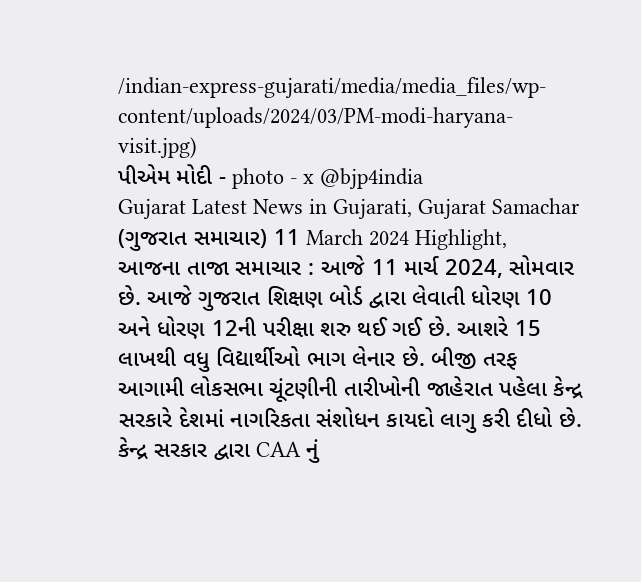/indian-express-gujarati/media/media_files/wp-content/uploads/2024/03/PM-modi-haryana-visit.jpg)
પીએમ મોદી - photo - x @bjp4india
Gujarat Latest News in Gujarati, Gujarat Samachar (ગુજરાત સમાચાર) 11 March 2024 Highlight, આજના તાજા સમાચાર : આજે 11 માર્ચ 2024, સોમવાર છે. આજે ગુજરાત શિક્ષણ બોર્ડ દ્વારા લેવાતી ધોરણ 10 અને ધોરણ 12ની પરીક્ષા શરુ થઈ ગઈ છે. આશરે 15 લાખથી વધુ વિદ્યાર્થીઓ ભાગ લેનાર છે. બીજી તરફ આગામી લોકસભા ચૂંટણીની તારીખોની જાહેરાત પહેલા કેન્દ્ર સરકારે દેશમાં નાગરિકતા સંશોધન કાયદો લાગુ કરી દીધો છે. કેન્દ્ર સરકાર દ્વારા CAA નું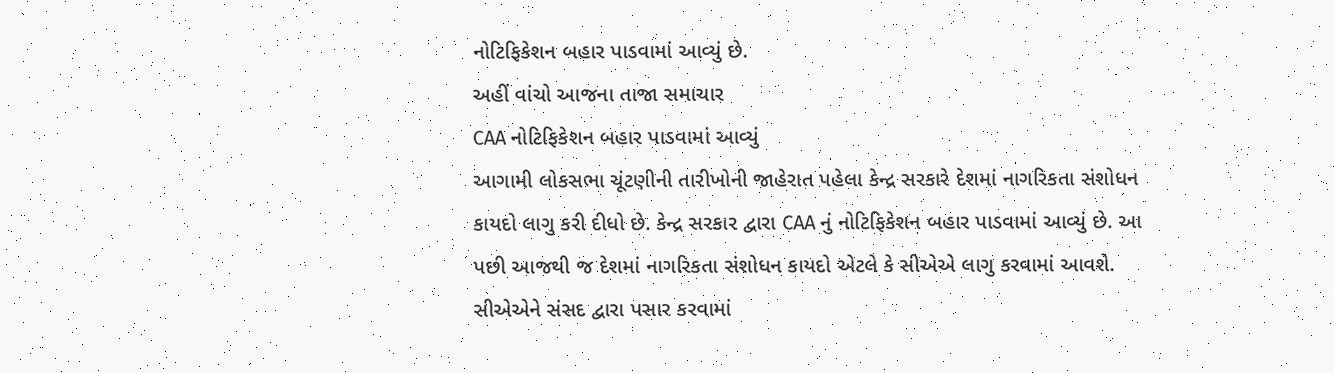નોટિફિકેશન બહાર પાડવામાં આવ્યું છે.
અહીં વાંચો આજના તાજા સમાચાર
CAA નોટિફિકેશન બહાર પાડવામાં આવ્યું
આગામી લોકસભા ચૂંટણીની તારીખોની જાહેરાત પહેલા કેન્દ્ર સરકારે દેશમાં નાગરિકતા સંશોધન કાયદો લાગુ કરી દીધો છે. કેન્દ્ર સરકાર દ્વારા CAA નું નોટિફિકેશન બહાર પાડવામાં આવ્યું છે. આ પછી આજથી જ દેશમાં નાગરિકતા સંશોધન કાયદો એટલે કે સીએએ લાગુ કરવામાં આવશે. સીએએને સંસદ દ્વારા પસાર કરવામાં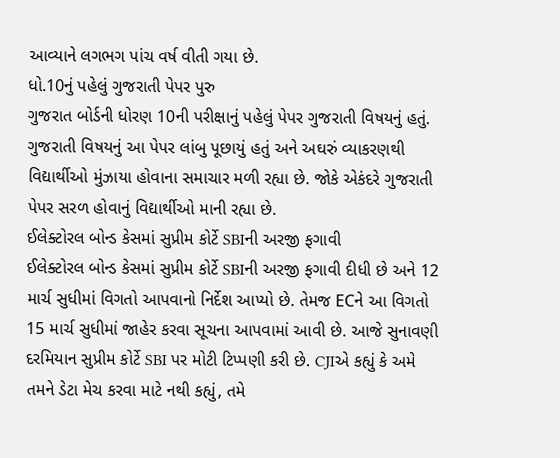આવ્યાને લગભગ પાંચ વર્ષ વીતી ગયા છે.
ધો.10નું પહેલું ગુજરાતી પેપર પુરુ
ગુજરાત બોર્ડની ધોરણ 10ની પરીક્ષાનું પહેલું પેપર ગુજરાતી વિષયનું હતું. ગુજરાતી વિષયનું આ પેપર લાંબુ પૂછાયું હતું અને અઘરું વ્યાકરણથી વિદ્યાર્થીઓ મુંઝાયા હોવાના સમાચાર મળી રહ્યા છે. જોકે એકંદરે ગુજરાતી પેપર સરળ હોવાનું વિદ્યાર્થીઓ માની રહ્યા છે.
ઈલેક્ટોરલ બોન્ડ કેસમાં સુપ્રીમ કોર્ટે SBIની અરજી ફગાવી
ઈલેક્ટોરલ બોન્ડ કેસમાં સુપ્રીમ કોર્ટે SBIની અરજી ફગાવી દીધી છે અને 12 માર્ચ સુધીમાં વિગતો આપવાનો નિર્દેશ આપ્યો છે. તેમજ ECને આ વિગતો 15 માર્ચ સુધીમાં જાહેર કરવા સૂચના આપવામાં આવી છે. આજે સુનાવણી દરમિયાન સુપ્રીમ કોર્ટે SBI પર મોટી ટિપ્પણી કરી છે. CJIએ કહ્યું કે અમે તમને ડેટા મેચ કરવા માટે નથી કહ્યું, તમે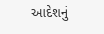આદેશનું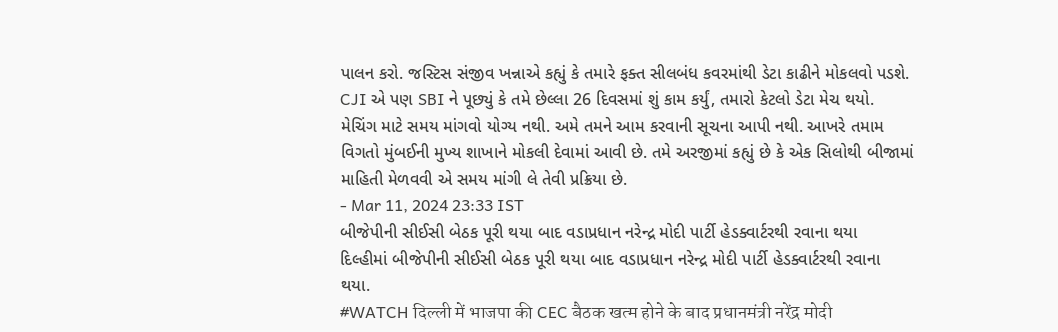પાલન કરો. જસ્ટિસ સંજીવ ખન્નાએ કહ્યું કે તમારે ફક્ત સીલબંધ કવરમાંથી ડેટા કાઢીને મોકલવો પડશે.
CJI એ પણ SBI ને પૂછ્યું કે તમે છેલ્લા 26 દિવસમાં શું કામ કર્યું, તમારો કેટલો ડેટા મેચ થયો. મેચિંગ માટે સમય માંગવો યોગ્ય નથી. અમે તમને આમ કરવાની સૂચના આપી નથી. આખરે તમામ વિગતો મુંબઈની મુખ્ય શાખાને મોકલી દેવામાં આવી છે. તમે અરજીમાં કહ્યું છે કે એક સિલોથી બીજામાં માહિતી મેળવવી એ સમય માંગી લે તેવી પ્રક્રિયા છે.
- Mar 11, 2024 23:33 IST
બીજેપીની સીઈસી બેઠક પૂરી થયા બાદ વડાપ્રધાન નરેન્દ્ર મોદી પાર્ટી હેડક્વાર્ટરથી રવાના થયા
દિલ્હીમાં બીજેપીની સીઈસી બેઠક પૂરી થયા બાદ વડાપ્રધાન નરેન્દ્ર મોદી પાર્ટી હેડક્વાર્ટરથી રવાના થયા.
#WATCH दिल्ली में भाजपा की CEC बैठक खत्म होने के बाद प्रधानमंत्री नरेंद्र मोदी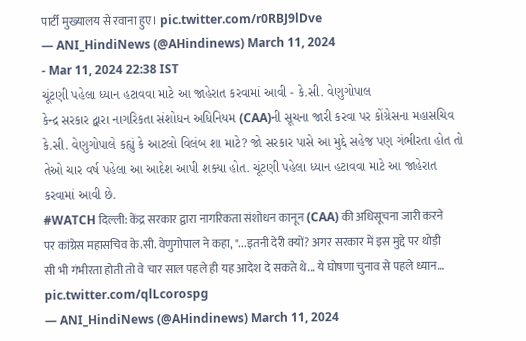पार्टी मुख्यालय से रवाना हुए। pic.twitter.com/r0RBJ9lDve
— ANI_HindiNews (@AHindinews) March 11, 2024
- Mar 11, 2024 22:38 IST
ચૂંટણી પહેલા ધ્યાન હટાવવા માટે આ જાહેરાત કરવામાં આવી - કે.સી. વેણુગોપાલ
કેન્દ્ર સરકાર દ્વારા નાગરિકતા સંશોધન અધિનિયમ (CAA)ની સૂચના જારી કરવા પર કોંગ્રેસના મહાસચિવ કે.સી. વેણુગોપાલે કહ્યું કે આટલો વિલંબ શા માટે? જો સરકાર પાસે આ મુદ્દે સહેજ પણ ગંભીરતા હોત તો તેઓ ચાર વર્ષ પહેલા આ આદેશ આપી શક્યા હોત. ચૂંટણી પહેલા ધ્યાન હટાવવા માટે આ જાહેરાત કરવામાં આવી છે.
#WATCH दिल्ली: केंद्र सरकार द्वारा नागरिकता संशोधन कानून (CAA) की अधिसूचना जारी करने पर कांग्रेस महासचिव के.सी. वेणुगोपाल ने कहा, "...इतनी देरी क्यों? अगर सरकार में इस मुद्दे पर थोड़ी सी भी गंभीरता होती तो वे चार साल पहले ही यह आदेश दे सकते थे... ये घोषणा चुनाव से पहले ध्यान… pic.twitter.com/qlLcorospg
— ANI_HindiNews (@AHindinews) March 11, 2024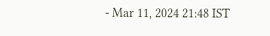- Mar 11, 2024 21:48 IST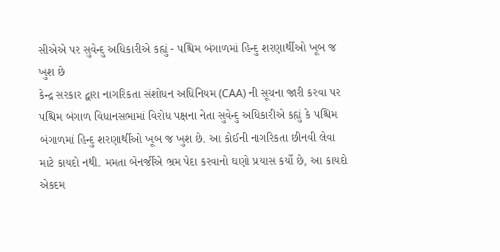સીએએ પર સુવેન્દુ અધિકારીએ કહ્યું - પશ્ચિમ બંગાળમાં હિન્દુ શરણાર્થીઓ ખૂબ જ ખુશ છે
કેન્દ્ર સરકાર દ્વારા નાગરિકતા સંશોધન અધિનિયમ (CAA) ની સૂચના જારી કરવા પર પશ્ચિમ બંગાળ વિધાનસભામાં વિરોધ પક્ષના નેતા સુવેન્દુ અધિકારીએ કહ્યું કે પશ્ચિમ બંગાળમાં હિન્દુ શરણાર્થીઓ ખૂબ જ ખુશ છે. આ કોઈની નાગરિકતા છીનવી લેવા માટે કાયદો નથી. મમતા બેનર્જીએ ભ્રમ પેદા કરવાનો ઘણો પ્રયાસ કર્યો છે, આ કાયદો એકદમ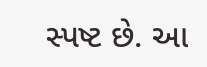સ્પષ્ટ છે. આ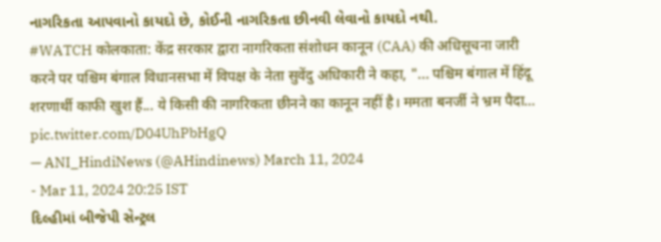નાગરિકતા આપવાનો કાયદો છે, કોઈની નાગરિકતા છીનવી લેવાનો કાયદો નથી.
#WATCH कोलकाता: केंद्र सरकार द्वारा नागरिकता संशोधन कानून (CAA) की अधिसूचना जारी करने पर पश्चिम बंगाल विधानसभा में विपक्ष के नेता सुवेंदु अधिकारी ने कहा, "... पश्चिम बंगाल में हिंदू शरणार्थी काफी खुश हैं... ये किसी की नागरिकता छीनने का कानून नहीं है। ममता बनर्जी ने भ्रम पैदा… pic.twitter.com/D04UhPbHgQ
— ANI_HindiNews (@AHindinews) March 11, 2024
- Mar 11, 2024 20:25 IST
દિલ્હીમાં બીજેપી સેન્ટ્રલ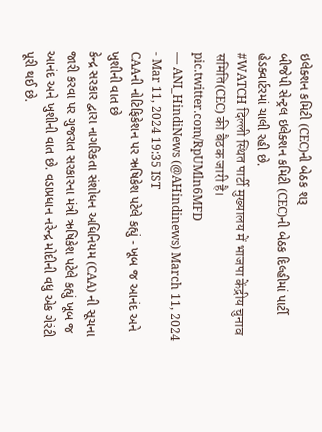ઇલેક્શન કમિટી (CEC)ની બેઠક શરૂ
બીજેપી સેન્ટ્રલ ઇલેક્શન કમિટી (CEC)ની બેઠક દિલ્હીમાં પાર્ટી હેડક્વાર્ટરમાં ચાલી રહી છે.
#WATCH दिल्ली स्थित पार्टी मुख्यालय में भाजपा केंद्रीय चुनाव समिति(CEC) की बैठक जारी है। pic.twitter.com/RpUMln6MFD
— ANI_HindiNews (@AHindinews) March 11, 2024
- Mar 11, 2024 19:35 IST
CAAની નોટિફિકેશન પર ઋષિકેશ પટેલે કહ્યું - ખૂબ જ આનંદ અને ખુશીની વાત છે
કેન્દ્ર સરકાર દ્વારા નાગરિકતા સંશોધન અધિનિયમ (CAA) ની સૂચના જારી કરવા પર ગુજરાત સરકારના મંત્રી ઋષિકેશ પટેલે કહ્યું ખૂબ જ આનંદ અને ખુશીની વાત છે. વડાપ્રધાન નરેન્દ્ર મોદીની વધુ એક ગેરંટી પૂરી થઈ છે.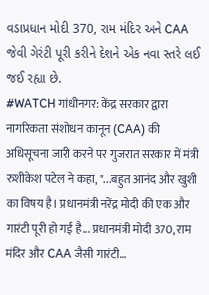વડાપ્રધાન મોદી 370, રામ મંદિર અને CAA જેવી ગેરંટી પૂરી કરીને દેશને એક નવા સ્તરે લઈ જઈ રહ્યા છે.
#WATCH गांधीनगर: केंद्र सरकार द्वारा नागरिकता संशोधन कानून (CAA) की अधिसूचना जारी करने पर गुजरात सरकार में मंत्री रुशीकेश पटेल ने कहा, "...बहुत आनंद और खुशी का विषय है। प्रधानमंत्री नरेंद्र मोदी की एक और गारंटी पूरी हो गई है... प्रधानमंत्री मोदी 370, राम मंदिर और CAA जैसी गारंटी…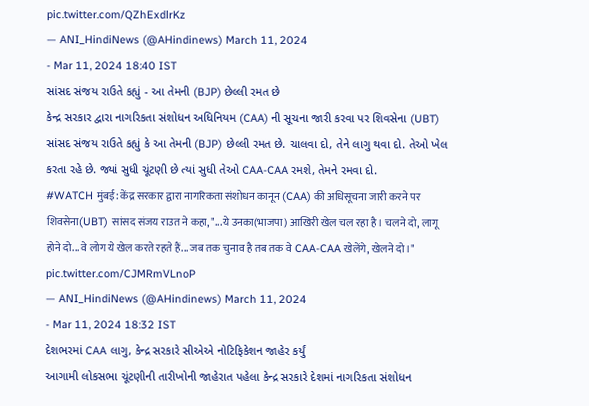pic.twitter.com/QZhExdlrKz
— ANI_HindiNews (@AHindinews) March 11, 2024
- Mar 11, 2024 18:40 IST
સાંસદ સંજય રાઉતે કહ્યું - આ તેમની (BJP) છેલ્લી રમત છે
કેન્દ્ર સરકાર દ્વારા નાગરિકતા સંશોધન અધિનિયમ (CAA) ની સૂચના જારી કરવા પર શિવસેના (UBT) સાંસદ સંજય રાઉતે કહ્યું કે આ તેમની (BJP) છેલ્લી રમત છે. ચાલવા દો, તેને લાગુ થવા દો. તેઓ ખેલ કરતા રહે છે. જ્યાં સુધી ચૂંટણી છે ત્યાં સુધી તેઓ CAA-CAA રમશે, તેમને રમવા દો.
#WATCH मुंबई: केंद्र सरकार द्वारा नागरिकता संशोधन कानून (CAA) की अधिसूचना जारी करने पर शिवसेना(UBT) सांसद संजय राउत ने कहा, "...ये उनका(भाजपा) आखिरी खेल चल रहा है। चलने दो, लागू होने दो... वे लोग ये खेल करते रहते हैं... जब तक चुनाव है तब तक वे CAA-CAA खेलेंगे, खेलने दो।" pic.twitter.com/CJMRmVLnoP
— ANI_HindiNews (@AHindinews) March 11, 2024
- Mar 11, 2024 18:32 IST
દેશભરમાં CAA લાગુ, કેન્દ્ર સરકારે સીએએ નોટિફિકેશન જાહેર કર્યું
આગામી લોકસભા ચૂંટણીની તારીખોની જાહેરાત પહેલા કેન્દ્ર સરકારે દેશમાં નાગરિકતા સંશોધન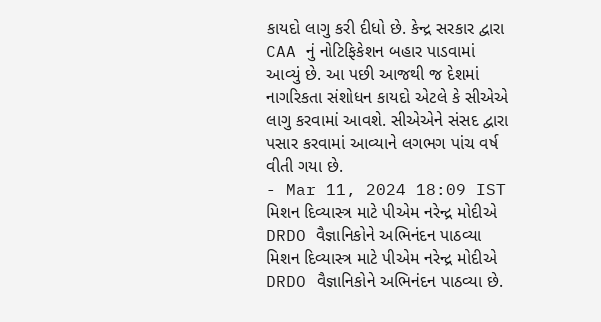કાયદો લાગુ કરી દીધો છે. કેન્દ્ર સરકાર દ્વારા CAA નું નોટિફિકેશન બહાર પાડવામાં આવ્યું છે. આ પછી આજથી જ દેશમાં નાગરિકતા સંશોધન કાયદો એટલે કે સીએએ લાગુ કરવામાં આવશે. સીએએને સંસદ દ્વારા પસાર કરવામાં આવ્યાને લગભગ પાંચ વર્ષ વીતી ગયા છે.
- Mar 11, 2024 18:09 IST
મિશન દિવ્યાસ્ત્ર માટે પીએમ નરેન્દ્ર મોદીએ DRDO વૈજ્ઞાનિકોને અભિનંદન પાઠવ્યા
મિશન દિવ્યાસ્ત્ર માટે પીએમ નરેન્દ્ર મોદીએ DRDO વૈજ્ઞાનિકોને અભિનંદન પાઠવ્યા છે.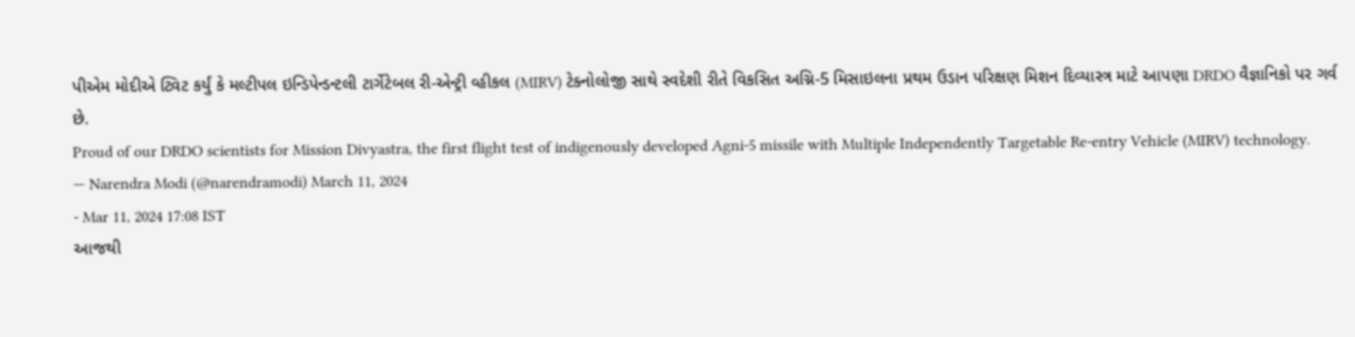પીએમ મોદીએ ટ્વિટ કર્યું કે મલ્ટીપલ ઇન્ડિપેન્ડન્ટલી ટાર્ગેટેબલ રી-એન્ટ્રી વ્હીકલ (MIRV) ટેક્નોલોજી સાથે સ્વદેશી રીતે વિકસિત અગ્નિ-5 મિસાઇલના પ્રથમ ઉડાન પરિક્ષણ મિશન દિવ્યાસ્ત્ર માટે આપણા DRDO વૈજ્ઞાનિકો પર ગર્વ છે.
Proud of our DRDO scientists for Mission Divyastra, the first flight test of indigenously developed Agni-5 missile with Multiple Independently Targetable Re-entry Vehicle (MIRV) technology.
— Narendra Modi (@narendramodi) March 11, 2024
- Mar 11, 2024 17:08 IST
આજથી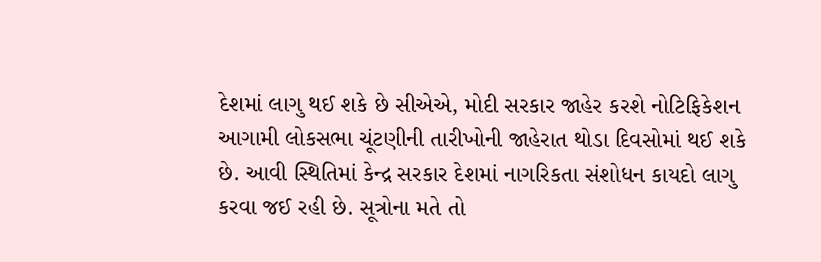દેશમાં લાગુ થઈ શકે છે સીએએ, મોદી સરકાર જાહેર કરશે નોટિફિકેશન
આગામી લોકસભા ચૂંટણીની તારીખોની જાહેરાત થોડા દિવસોમાં થઈ શકે છે. આવી સ્થિતિમાં કેન્દ્ર સરકાર દેશમાં નાગરિકતા સંશોધન કાયદો લાગુ કરવા જઈ રહી છે. સૂત્રોના મતે તો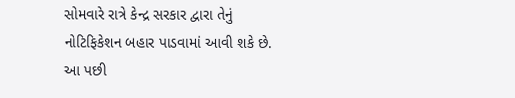સોમવારે રાત્રે કેન્દ્ર સરકાર દ્વારા તેનું નોટિફિકેશન બહાર પાડવામાં આવી શકે છે. આ પછી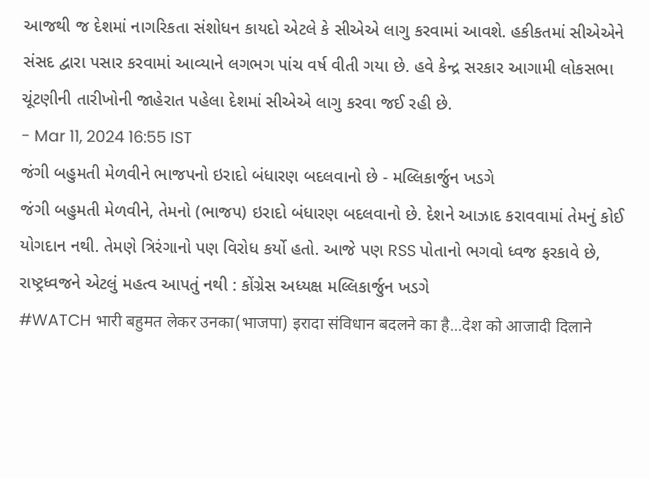આજથી જ દેશમાં નાગરિકતા સંશોધન કાયદો એટલે કે સીએએ લાગુ કરવામાં આવશે. હકીકતમાં સીએએને સંસદ દ્વારા પસાર કરવામાં આવ્યાને લગભગ પાંચ વર્ષ વીતી ગયા છે. હવે કેન્દ્ર સરકાર આગામી લોકસભા ચૂંટણીની તારીખોની જાહેરાત પહેલા દેશમાં સીએએ લાગુ કરવા જઈ રહી છે.
- Mar 11, 2024 16:55 IST
જંગી બહુમતી મેળવીને ભાજપનો ઇરાદો બંધારણ બદલવાનો છે - મલ્લિકાર્જુન ખડગે
જંગી બહુમતી મેળવીને, તેમનો (ભાજપ) ઇરાદો બંધારણ બદલવાનો છે. દેશને આઝાદ કરાવવામાં તેમનું કોઈ યોગદાન નથી. તેમણે ત્રિરંગાનો પણ વિરોધ કર્યો હતો. આજે પણ RSS પોતાનો ભગવો ધ્વજ ફરકાવે છે, રાષ્ટ્રધ્વજને એટલું મહત્વ આપતું નથી : કોંગ્રેસ અધ્યક્ષ મલ્લિકાર્જુન ખડગે
#WATCH भारी बहुमत लेकर उनका(भाजपा) इरादा संविधान बदलने का है...देश को आजादी दिलाने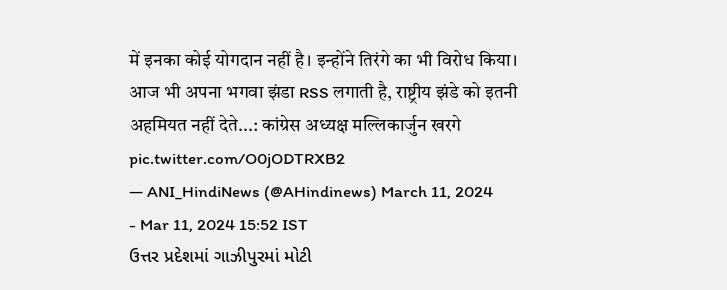में इनका कोई योगदान नहीं है। इन्होंने तिरंगे का भी विरोध किया। आज भी अपना भगवा झंडा RSS लगाती है, राष्ट्रीय झंडे को इतनी अहमियत नहीं देते...: कांग्रेस अध्यक्ष मल्लिकार्जुन खरगे pic.twitter.com/O0jODTRXB2
— ANI_HindiNews (@AHindinews) March 11, 2024
- Mar 11, 2024 15:52 IST
ઉત્તર પ્રદેશમાં ગાઝીપુરમાં મોટી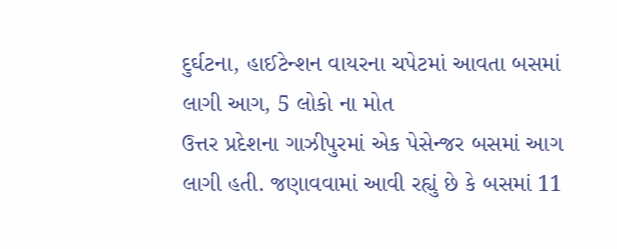દુર્ઘટના, હાઈટેન્શન વાયરના ચપેટમાં આવતા બસમાં લાગી આગ, 5 લોકો ના મોત
ઉત્તર પ્રદેશના ગાઝીપુરમાં એક પેસેન્જર બસમાં આગ લાગી હતી. જણાવવામાં આવી રહ્યું છે કે બસમાં 11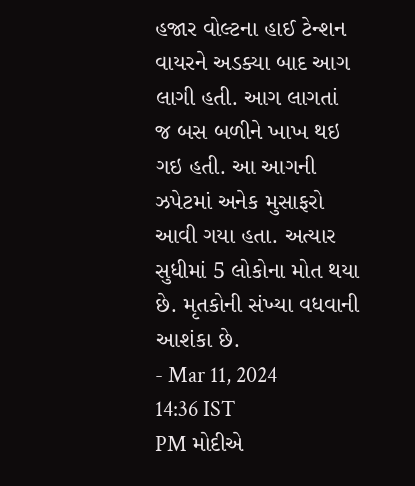હજાર વોલ્ટના હાઈ ટેન્શન વાયરને અડક્યા બાદ આગ લાગી હતી. આગ લાગતાં જ બસ બળીને ખાખ થઇ ગઇ હતી. આ આગની ઝપેટમાં અનેક મુસાફરો આવી ગયા હતા. અત્યાર સુધીમાં 5 લોકોના મોત થયા છે. મૃતકોની સંખ્યા વધવાની આશંકા છે.
- Mar 11, 2024 14:36 IST
PM મોદીએ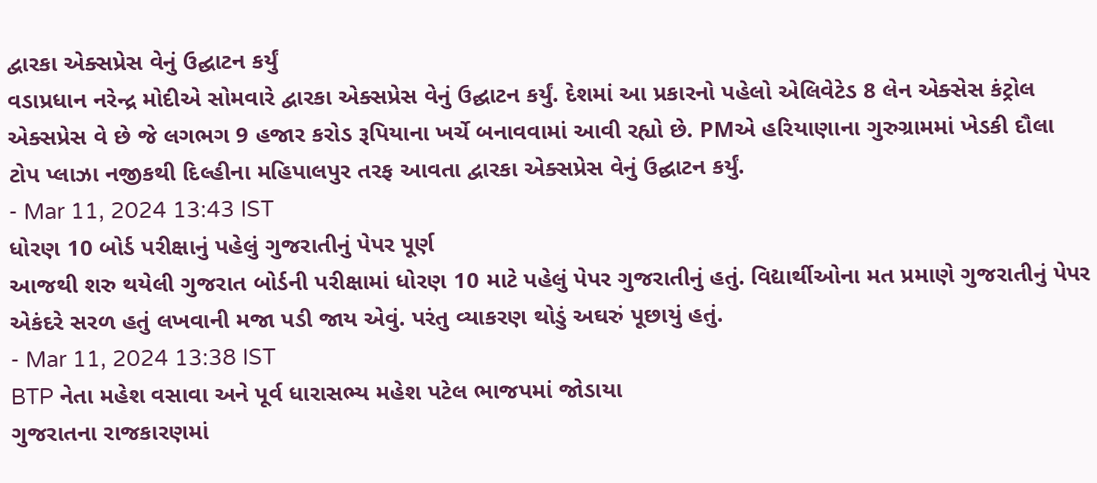દ્વારકા એક્સપ્રેસ વેનું ઉદ્ઘાટન કર્યું
વડાપ્રધાન નરેન્દ્ર મોદીએ સોમવારે દ્વારકા એક્સપ્રેસ વેનું ઉદ્ઘાટન કર્યું. દેશમાં આ પ્રકારનો પહેલો એલિવેટેડ 8 લેન એક્સેસ કંટ્રોલ એક્સપ્રેસ વે છે જે લગભગ 9 હજાર કરોડ રૂપિયાના ખર્ચે બનાવવામાં આવી રહ્યો છે. PMએ હરિયાણાના ગુરુગ્રામમાં ખેડકી દૌલા ટોપ પ્લાઝા નજીકથી દિલ્હીના મહિપાલપુર તરફ આવતા દ્વારકા એક્સપ્રેસ વેનું ઉદ્ઘાટન કર્યું.
- Mar 11, 2024 13:43 IST
ધોરણ 10 બોર્ડ પરીક્ષાનું પહેલું ગુજરાતીનું પેપર પૂર્ણ
આજથી શરુ થયેલી ગુજરાત બોર્ડની પરીક્ષામાં ધોરણ 10 માટે પહેલું પેપર ગુજરાતીનું હતું. વિદ્યાર્થીઓના મત પ્રમાણે ગુજરાતીનું પેપર એકંદરે સરળ હતું લખવાની મજા પડી જાય એવું. પરંતુ વ્યાકરણ થોડું અઘરું પૂછાયું હતું.
- Mar 11, 2024 13:38 IST
BTP નેતા મહેશ વસાવા અને પૂર્વ ધારાસભ્ય મહેશ પટેલ ભાજપમાં જોડાયા
ગુજરાતના રાજકારણમાં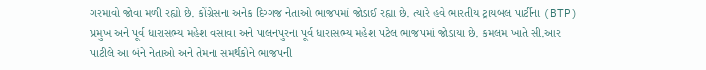ગરમાવો જોવા મળી રહ્યો છે. કોંગ્રેસના અનેક દિગ્ગજ નેતાઓ ભાજપમાં જોડાઈ રહ્યા છે. ત્યારે હવે ભારતીય ટ્રાયબલ પાર્ટીના (BTP) પ્રમુખ અને પૂર્વ ધારાસભ્ય મહેશ વસાવા અને પાલનપુરના પૂર્વ ધારાસભ્ય મહેશ પટેલ ભાજપમાં જોડાયા છે. કમલમ ખાતે સી.આર પાટીલે આ બંને નેતાઓ અને તેમના સમર્થકોને ભાજપની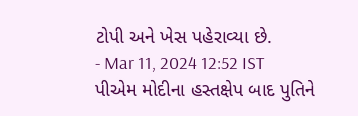ટોપી અને ખેસ પહેરાવ્યા છે.
- Mar 11, 2024 12:52 IST
પીએમ મોદીના હસ્તક્ષેપ બાદ પુતિને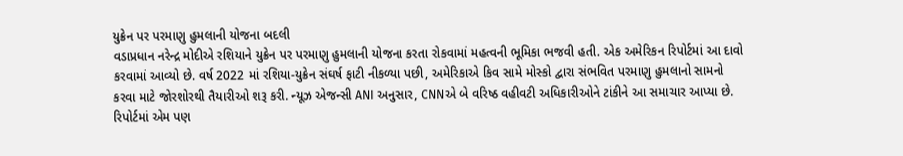યુક્રેન પર પરમાણુ હુમલાની યોજના બદલી
વડાપ્રધાન નરેન્દ્ર મોદીએ રશિયાને યુક્રેન પર પરમાણુ હુમલાની યોજના કરતા રોકવામાં મહત્વની ભૂમિકા ભજવી હતી. એક અમેરિકન રિપોર્ટમાં આ દાવો કરવામાં આવ્યો છે. વર્ષ 2022 માં રશિયા-યુક્રેન સંઘર્ષ ફાટી નીકળ્યા પછી, અમેરિકાએ કિવ સામે મોસ્કો દ્વારા સંભવિત પરમાણુ હુમલાનો સામનો કરવા માટે જોરશોરથી તૈયારીઓ શરૂ કરી. ન્યૂઝ એજન્સી ANI અનુસાર, CNNએ બે વરિષ્ઠ વહીવટી અધિકારીઓને ટાંકીને આ સમાચાર આપ્યા છે. રિપોર્ટમાં એમ પણ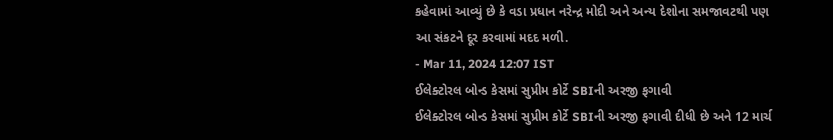કહેવામાં આવ્યું છે કે વડા પ્રધાન નરેન્દ્ર મોદી અને અન્ય દેશોના સમજાવટથી પણ આ સંકટને દૂર કરવામાં મદદ મળી.
- Mar 11, 2024 12:07 IST
ઈલેક્ટોરલ બોન્ડ કેસમાં સુપ્રીમ કોર્ટે SBIની અરજી ફગાવી
ઈલેક્ટોરલ બોન્ડ કેસમાં સુપ્રીમ કોર્ટે SBIની અરજી ફગાવી દીધી છે અને 12 માર્ચ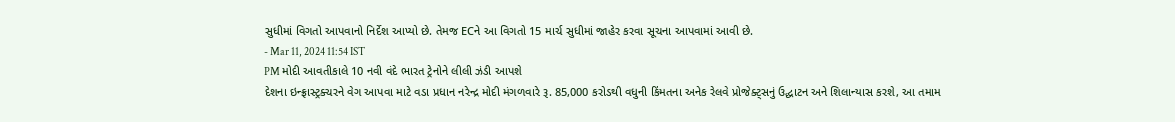સુધીમાં વિગતો આપવાનો નિર્દેશ આપ્યો છે. તેમજ ECને આ વિગતો 15 માર્ચ સુધીમાં જાહેર કરવા સૂચના આપવામાં આવી છે.
- Mar 11, 2024 11:54 IST
PM મોદી આવતીકાલે 10 નવી વંદે ભારત ટ્રેનોને લીલી ઝંડી આપશે
દેશના ઇન્ફ્રાસ્ટ્રક્ચરને વેગ આપવા માટે વડા પ્રધાન નરેન્દ્ર મોદી મંગળવારે રૂ. 85,000 કરોડથી વધુની કિંમતના અનેક રેલવે પ્રોજેક્ટ્સનું ઉદ્ઘાટન અને શિલાન્યાસ કરશે, આ તમામ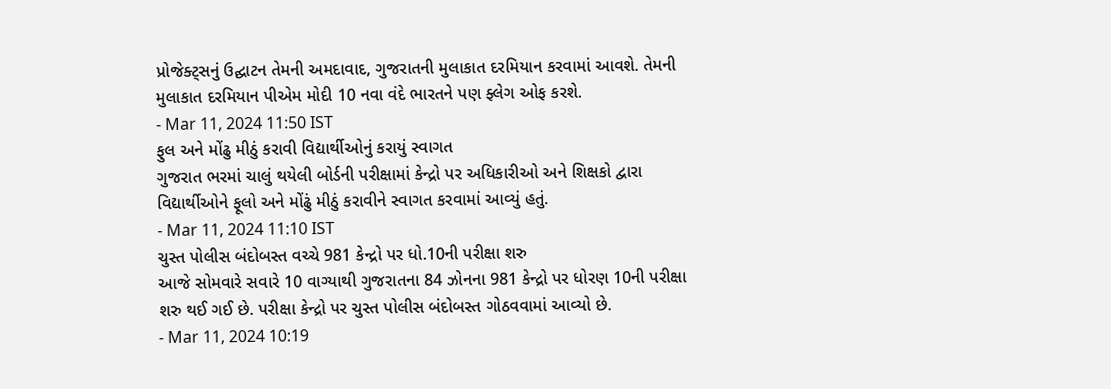પ્રોજેક્ટ્સનું ઉદ્ઘાટન તેમની અમદાવાદ, ગુજરાતની મુલાકાત દરમિયાન કરવામાં આવશે. તેમની મુલાકાત દરમિયાન પીએમ મોદી 10 નવા વંદે ભારતને પણ ફ્લેગ ઓફ કરશે.
- Mar 11, 2024 11:50 IST
ફુલ અને મોંઢુ મીઠું કરાવી વિદ્યાર્થીઓનું કરાયું સ્વાગત
ગુજરાત ભરમાં ચાલું થયેલી બોર્ડની પરીક્ષામાં કેન્દ્રો પર અધિકારીઓ અને શિક્ષકો દ્વારા વિદ્યાર્થીઓને ફૂલો અને મોંઢું મીઠું કરાવીને સ્વાગત કરવામાં આવ્યું હતું.
- Mar 11, 2024 11:10 IST
ચુસ્ત પોલીસ બંદોબસ્ત વચ્ચે 981 કેન્દ્રો પર ધો.10ની પરીક્ષા શરુ
આજે સોમવારે સવારે 10 વાગ્યાથી ગુજરાતના 84 ઝોનના 981 કેન્દ્રો પર ધોરણ 10ની પરીક્ષા શરુ થઈ ગઈ છે. પરીક્ષા કેન્દ્રો પર ચુસ્ત પોલીસ બંદોબસ્ત ગોઠવવામાં આવ્યો છે.
- Mar 11, 2024 10:19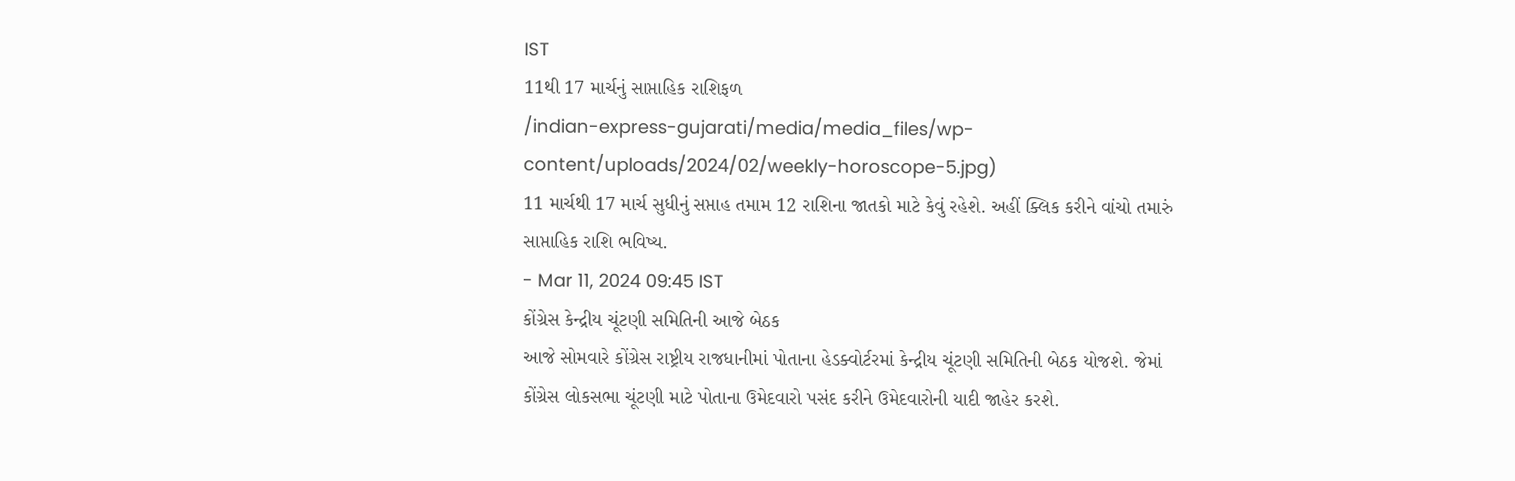IST
11થી 17 માર્ચનું સાપ્તાહિક રાશિફળ
/indian-express-gujarati/media/media_files/wp-content/uploads/2024/02/weekly-horoscope-5.jpg)
11 માર્ચથી 17 માર્ચ સુધીનું સપ્તાહ તમામ 12 રાશિના જાતકો માટે કેવું રહેશે. અહીં ક્લિક કરીને વાંચો તમારું સાપ્તાહિક રાશિ ભવિષ્ય.
- Mar 11, 2024 09:45 IST
કોંગ્રેસ કેન્દ્રીય ચૂંટણી સમિતિની આજે બેઠક
આજે સોમવારે કોંગ્રેસ રાષ્ટ્રીય રાજધાનીમાં પોતાના હેડક્વોર્ટરમાં કેન્દ્રીય ચૂંટણી સમિતિની બેઠક યોજશે. જેમાં કોંગ્રેસ લોકસભા ચૂંટણી માટે પોતાના ઉમેદવારો પસંદ કરીને ઉમેદવારોની યાદી જાહેર કરશે.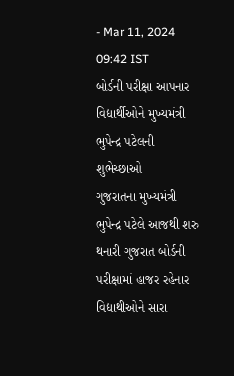- Mar 11, 2024 09:42 IST
બોર્ડની પરીક્ષા આપનાર વિદ્યાર્થીઓને મુખ્યમંત્રી ભુપેન્દ્ર પટેલની શુભેચ્છાઓ
ગુજરાતના મુખ્યમંત્રી ભુપેન્દ્ર પટેલે આજથી શરુ થનારી ગુજરાત બોર્ડની પરીક્ષામાં હાજર રહેનાર વિદ્યાથીઓને સારા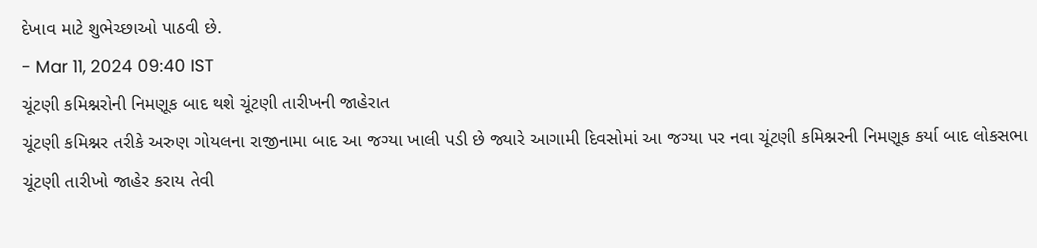દેખાવ માટે શુભેચ્છાઓ પાઠવી છે.
- Mar 11, 2024 09:40 IST
ચૂંટણી કમિશ્નરોની નિમણૂક બાદ થશે ચૂંટણી તારીખની જાહેરાત
ચૂંટણી કમિશ્નર તરીકે અરુણ ગોયલના રાજીનામા બાદ આ જગ્યા ખાલી પડી છે જ્યારે આગામી દિવસોમાં આ જગ્યા પર નવા ચૂંટણી કમિશ્નરની નિમણૂક કર્યા બાદ લોકસભા ચૂંટણી તારીખો જાહેર કરાય તેવી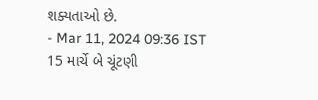શક્યતાઓ છે.
- Mar 11, 2024 09:36 IST
15 માર્ચે બે ચૂંટણી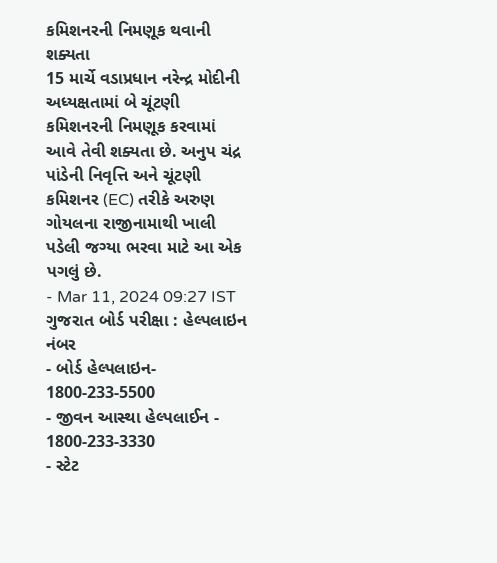કમિશનરની નિમણૂક થવાની શક્યતા
15 માર્ચે વડાપ્રધાન નરેન્દ્ર મોદીની અધ્યક્ષતામાં બે ચૂંટણી કમિશનરની નિમણૂક કરવામાં આવે તેવી શક્યતા છે. અનુપ ચંદ્ર પાંડેની નિવૃત્તિ અને ચૂંટણી કમિશનર (EC) તરીકે અરુણ ગોયલના રાજીનામાથી ખાલી પડેલી જગ્યા ભરવા માટે આ એક પગલું છે.
- Mar 11, 2024 09:27 IST
ગુજરાત બોર્ડ પરીક્ષા : હેલ્પલાઇન નંબર
- બોર્ડ હેલ્પલાઇન- 1800-233-5500
- જીવન આસ્થા હેલ્પલાઈન - 1800-233-3330
- સ્ટેટ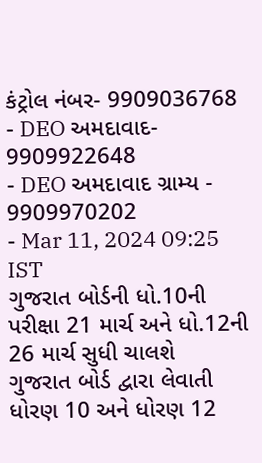કંટ્રોલ નંબર- 9909036768
- DEO અમદાવાદ- 9909922648
- DEO અમદાવાદ ગ્રામ્ય - 9909970202
- Mar 11, 2024 09:25 IST
ગુજરાત બોર્ડની ધો.10ની પરીક્ષા 21 માર્ચ અને ધો.12ની 26 માર્ચ સુધી ચાલશે
ગુજરાત બોર્ડ દ્વારા લેવાતી ધોરણ 10 અને ધોરણ 12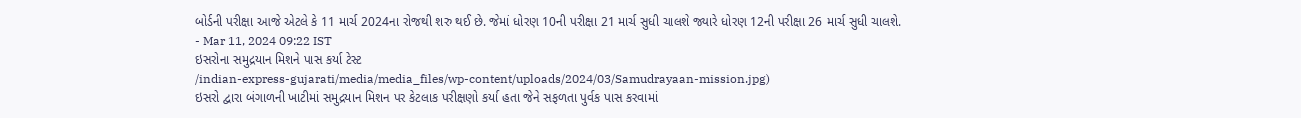બોર્ડની પરીક્ષા આજે એટલે કે 11 માર્ચ 2024ના રોજથી શરુ થઈ છે. જેમાં ધોરણ 10ની પરીક્ષા 21 માર્ચ સુધી ચાલશે જ્યારે ધોરણ 12ની પરીક્ષા 26 માર્ચ સુધી ચાલશે.
- Mar 11, 2024 09:22 IST
ઇસરોના સમુદ્રયાન મિશને પાસ કર્યા ટેસ્ટ
/indian-express-gujarati/media/media_files/wp-content/uploads/2024/03/Samudrayaan-mission.jpg)
ઇસરો દ્વારા બંગાળની ખાટીમાં સમુદ્રયાન મિશન પર કેટલાક પરીક્ષણો કર્યા હતા જેને સફળતા પુર્વક પાસ કરવામાં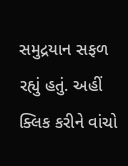સમુદ્રયાન સફળ રહ્યું હતું. અહીં ક્લિક કરીને વાંચો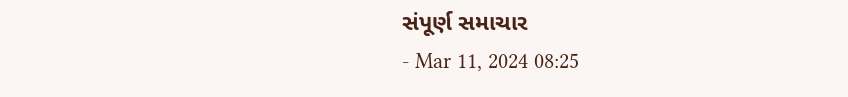સંપૂર્ણ સમાચાર
- Mar 11, 2024 08:25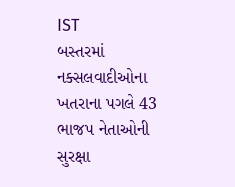IST
બસ્તરમાં નક્સલવાદીઓના ખતરાના પગલે 43 ભાજપ નેતાઓની સુરક્ષા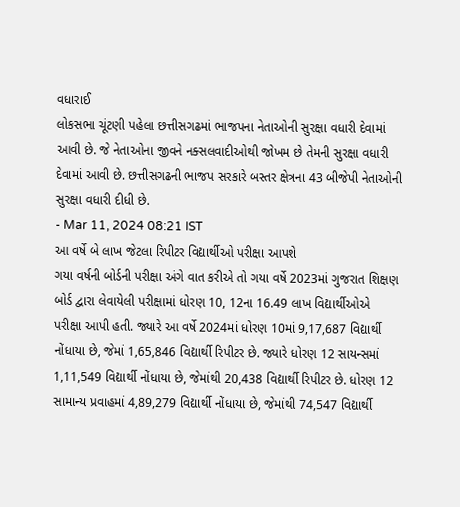વધારાઈ
લોકસભા ચૂંટણી પહેલા છત્તીસગઢમાં ભાજપના નેતાઓની સુરક્ષા વધારી દેવામાં આવી છે. જે નેતાઓના જીવને નક્સલવાદીઓથી જોખમ છે તેમની સુરક્ષા વધારી દેવામાં આવી છે. છત્તીસગઢની ભાજપ સરકારે બસ્તર ક્ષેત્રના 43 બીજેપી નેતાઓની સુરક્ષા વધારી દીધી છે.
- Mar 11, 2024 08:21 IST
આ વર્ષે બે લાખ જેટલા રિપીટર વિદ્યાર્થીઓ પરીક્ષા આપશે
ગયા વર્ષની બોર્ડની પરીક્ષા અંગે વાત કરીએ તો ગયા વર્ષે 2023માં ગુજરાત શિક્ષણ બોર્ડ દ્વારા લેવાયેલી પરીક્ષામાં ધોરણ 10, 12ના 16.49 લાખ વિદ્યાર્થીઓએ પરીક્ષા આપી હતી. જ્યારે આ વર્ષે 2024માં ધોરણ 10માં 9,17,687 વિદ્યાર્થી નોંધાયા છે, જેમાં 1,65,846 વિદ્યાર્થી રિપીટર છે. જ્યારે ધોરણ 12 સાયન્સમાં 1,11,549 વિદ્યાર્થી નોંધાયા છે, જેમાંથી 20,438 વિદ્યાર્થી રિપીટર છે. ધોરણ 12 સામાન્ય પ્રવાહમાં 4,89,279 વિદ્યાર્થી નોંધાયા છે, જેમાંથી 74,547 વિદ્યાર્થી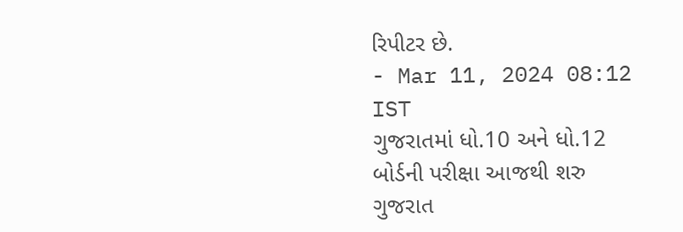રિપીટર છે.
- Mar 11, 2024 08:12 IST
ગુજરાતમાં ધો.10 અને ધો.12 બોર્ડની પરીક્ષા આજથી શરુ
ગુજરાત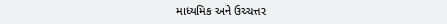માધ્યમિક અને ઉચ્ચત્તર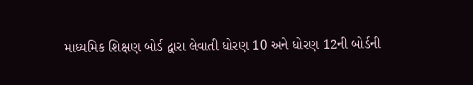માધ્યમિક શિક્ષણ બોર્ડ દ્વારા લેવાતી ધોરણ 10 અને ધોરણ 12ની બોર્ડની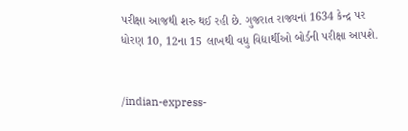પરીક્ષા આજથી શરુ થઈ રહી છે. ગુજરાત રાજ્યનાં 1634 કેન્દ્ર પર ધોરણ 10, 12ના 15 લાખથી વધુ વિદ્યાર્થીઓ બોર્ડની પરીક્ષા આપશે.


/indian-express-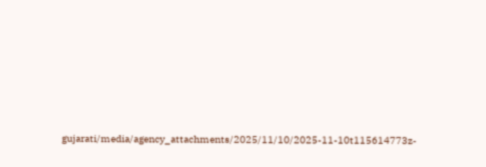gujarati/media/agency_attachments/2025/11/10/2025-11-10t115614773z-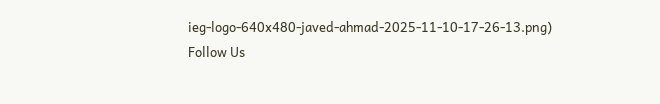ieg-logo-640x480-javed-ahmad-2025-11-10-17-26-13.png)
Follow Us